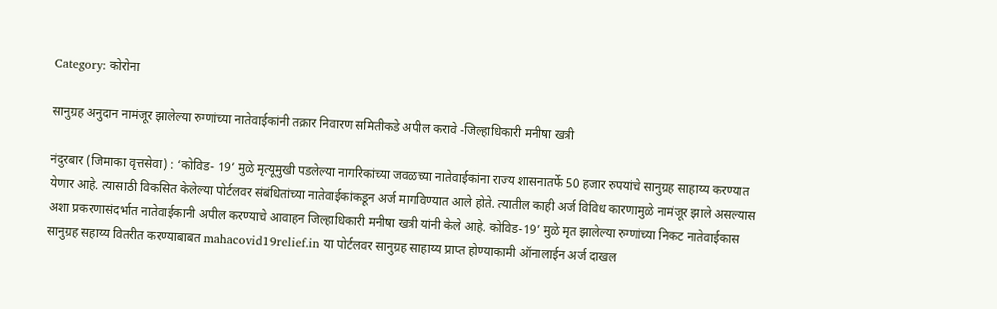Category: कोरोना

सानुग्रह अनुदान नामंजूर झालेल्या रुग्णांच्या नातेवाईकांनी तक्रार निवारण समितीकडे अपील करावे -जिल्हाधिकारी मनीषा खत्री

नंदुरबार (जिमाका वृत्तसेवा) : ‘कोविड- 19’ मुळे मृत्यूमुखी पडलेल्या नागरिकांच्या जवळच्या नातेवाईकांना राज्य शासनातर्फे 50 हजार रुपयांचे सानुग्रह साहाय्य करण्यात येणार आहे. त्यासाठी विकसित केलेल्या पोर्टलवर संबंधितांच्या नातेवाईकांकडून अर्ज मागविण्यात आले होते. त्यातील काही अर्ज विविध कारणामुळे नामंजूर झाले असल्यास अशा प्रकरणासंदर्भात नातेवाईकानी अपील करण्याचे आवाहन जिल्हाधिकारी मनीषा खत्री यांनी केले आहे. कोविड-19’ मुळे मृत झालेल्या रुग्णांच्या निकट नातेवाईकास सानुग्रह सहाय्य वितरीत करण्याबाबत mahacovid19relief.in या पोर्टलवर सानुग्रह साहाय्य प्राप्त होण्याकामी ऑनालाईन अर्ज दाखल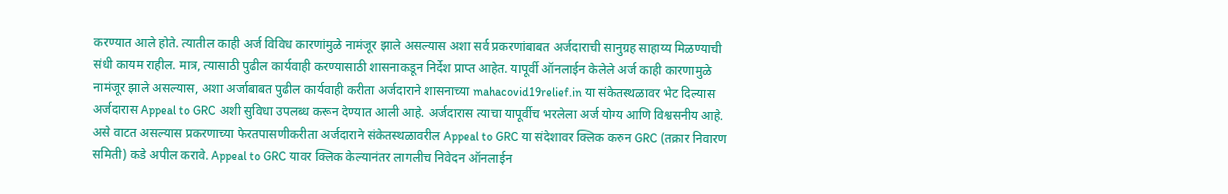करण्यात आले होते. त्यातील काही अर्ज विविध कारणांमुळे नामंजूर झाले असल्यास अशा सर्व प्रकरणांबाबत अर्जदाराची सानुग्रह साहाय्य मिळण्याची संधी कायम राहील. मात्र, त्यासाठी पुढील कार्यवाही करण्यासाठी शासनाकडून निर्देश प्राप्त आहेत. यापूर्वी ऑनलाईन केलेले अर्ज काही कारणामुळे नामंजूर झाले असल्यास, अशा अर्जाबाबत पुढील कार्यवाही करीता अर्जदाराने शासनाच्या mahacovid19relief.in या संकेतस्थळावर भेट दिल्यास अर्जदारास Appeal to GRC अशी सुविधा उपलब्ध करून देण्यात आली आहे. अर्जदारास त्याचा यापूर्वीच भरलेला अर्ज योग्य आणि विश्वसनीय आहे. असे वाटत असल्यास प्रकरणाच्या फेरतपासणीकरीता अर्जदाराने संकेतस्थळावरील Appeal to GRC या संदेशावर क्लिक करुन GRC (तक्रार निवारण समिती) कडे अपील करावे. Appeal to GRC यावर क्लिक केल्यानंतर लागलीच निवेदन ऑनलाईन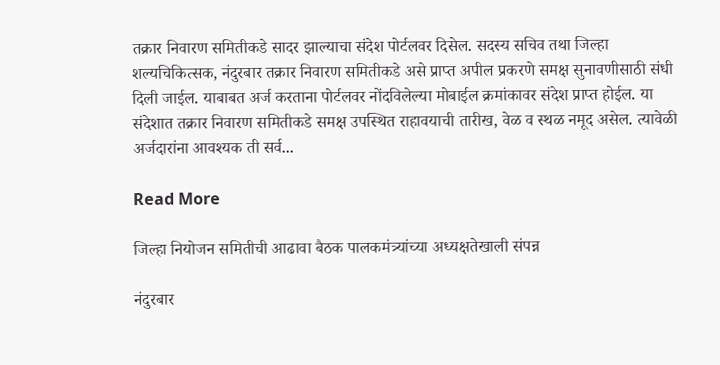तक्रार निवारण समितीकडे सादर झाल्याचा संदेश पोर्टलवर दिसेल. सदस्य सचिव तथा जिल्हा शल्यचिकित्सक, नंदुरबार तक्रार निवारण समितीकडे असे प्राप्त अपील प्रकरणे समक्ष सुनावणीसाठी संधी दिली जाईल. याबाबत अर्ज करताना पोर्टलवर नोंदविलेल्या मोबाईल क्रमांकावर संदेश प्राप्त होईल. या संदेशात तक्रार निवारण समितीकडे समक्ष उपस्थित राहावयाची तारीख, वेळ व स्थळ नमूद असेल. त्यावेळी अर्जदारांना आवश्यक ती सर्व...

Read More

जिल्हा नियोजन समितीची आढावा बैठक पालकमंत्र्यांच्या अध्यक्षतेखाली संपन्न

नंदुरबार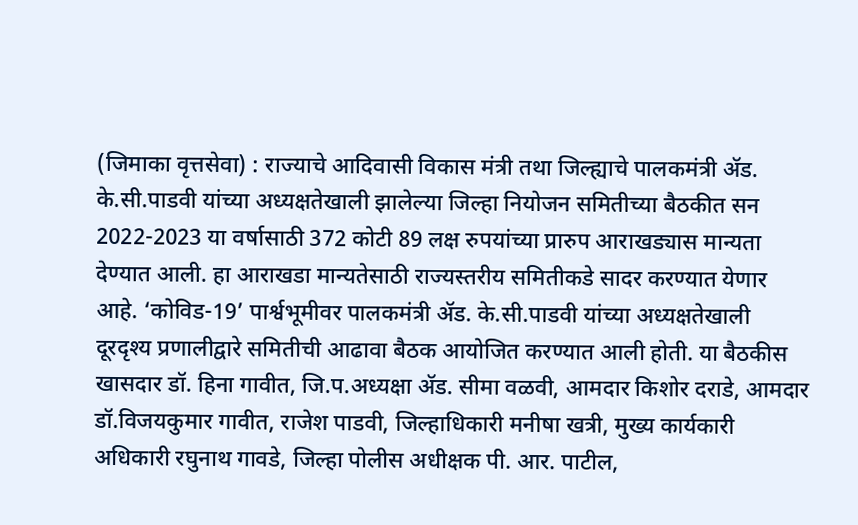(जिमाका वृत्तसेवा) : राज्याचे आदिवासी विकास मंत्री तथा जिल्ह्याचे पालकमंत्री ॲड. के.सी.पाडवी यांच्या अध्यक्षतेखाली झालेल्या जिल्हा नियोजन समितीच्या बैठकीत सन 2022-2023 या वर्षासाठी 372 कोटी 89 लक्ष रुपयांच्या प्रारुप आराखड्यास मान्यता देण्यात आली. हा आराखडा मान्यतेसाठी राज्यस्तरीय समितीकडे सादर करण्यात येणार आहे. ‘कोविड-19’ पार्श्वभूमीवर पालकमंत्री ॲड. के.सी.पाडवी यांच्या अध्यक्षतेखाली दूरदृश्य प्रणालीद्वारे समितीची आढावा बैठक आयोजित करण्यात आली होती. या बैठकीस खासदार डॉ. हिना गावीत, जि.प.अध्यक्षा ॲड. सीमा वळवी, आमदार किशोर दराडे, आमदार डॉ.विजयकुमार गावीत, राजेश पाडवी, जिल्हाधिकारी मनीषा खत्री, मुख्य कार्यकारी अधिकारी रघुनाथ गावडे, जिल्हा पोलीस अधीक्षक पी. आर. पाटील,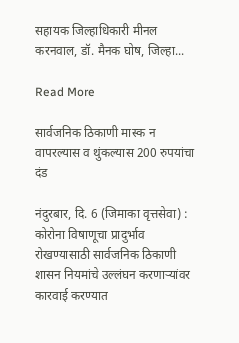सहायक जिल्हाधिकारी मीनल करनवाल, डॉ. मैनक घोष, जिल्हा...

Read More

सार्वजनिक ठिकाणी मास्क न वापरल्यास व थुंकल्यास 200 रुपयांचा दंड

नंदुरबार, दि. 6 (जिमाका वृत्तसेवा) : कोरोना विषाणूचा प्रादुर्भाव रोखण्यासाठी सार्वजनिक ठिकाणी शासन नियमांचे उल्लंघन करणाऱ्यांवर कारवाई करण्यात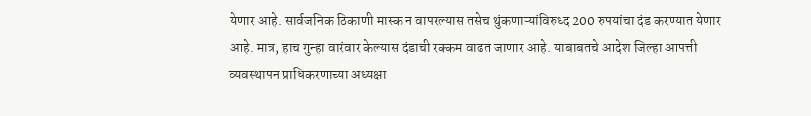येणार आहे. सार्वजनिक ठिकाणी मास्क न वापरल्यास तसेच थुंकणाऱ्यांविरुध्द 200 रुपयांचा दंड करण्यात येणार आहे. मात्र, हाच गुन्हा वारंवार केल्यास दंडाची रक्कम वाढत जाणार आहे. याबाबतचे आदेश जिल्हा आपत्ती व्यवस्थापन प्राधिकरणाच्या अध्यक्षा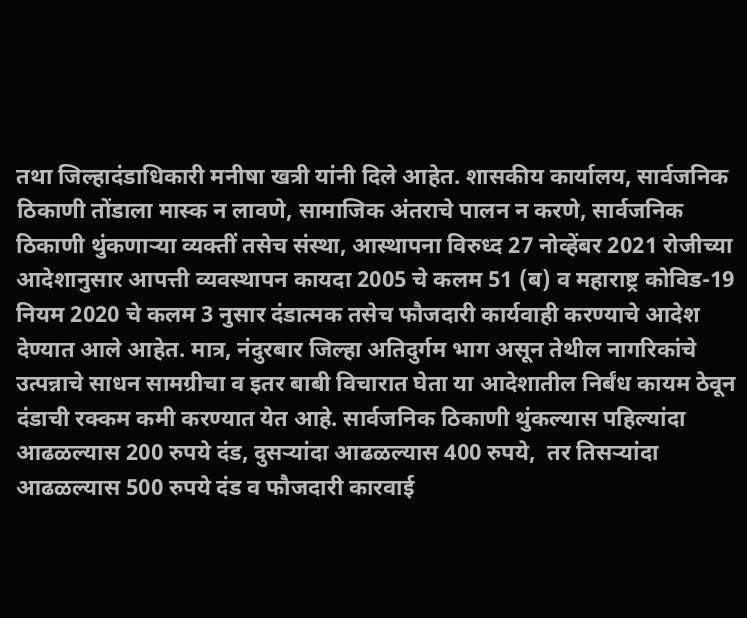तथा जिल्हादंडाधिकारी मनीषा खत्री यांनी दिले आहेत. शासकीय कार्यालय, सार्वजनिक ठिकाणी तोंडाला मास्क न लावणे, सामाजिक अंतराचे पालन न करणे, सार्वजनिक ठिकाणी थुंकणाऱ्या व्यक्तीं तसेच संस्था, आस्थापना विरुध्द 27 नोव्हेंबर 2021 रोजीच्या आदेशानुसार आपत्ती व्यवस्थापन कायदा 2005 चे कलम 51 (ब) व महाराष्ट्र कोविड-19 नियम 2020 चे कलम 3 नुसार दंडात्मक तसेच फौजदारी कार्यवाही करण्याचे आदेश देण्यात आले आहेत. मात्र, नंदुरबार जिल्हा अतिदुर्गम भाग असून तेथील नागरिकांचे उत्पन्नाचे साधन सामग्रीचा व इतर बाबी विचारात घेता या आदेशातील निर्बंध कायम ठेवून दंडाची रक्कम कमी करण्यात येत आहे. सार्वजनिक ठिकाणी थुंकल्यास पहिल्यांदा आढळल्यास 200 रुपये दंड, दुसऱ्यांदा आढळल्यास 400 रुपये,  तर तिसऱ्यांदा आढळल्यास 500 रुपये दंड व फौजदारी कारवाई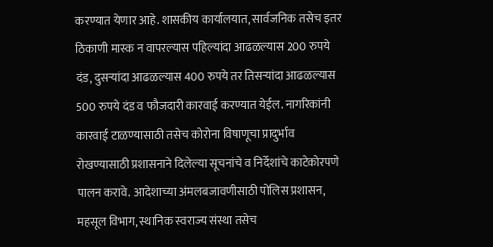करण्यात येणार आहे. शासकीय कार्यालयात, सार्वजनिक तसेच इतर ठिकाणी मास्क न वापरल्यास पहिल्यांदा आढळल्यास 200 रुपये दंड, दुसऱ्यांदा आढळल्यास 400 रुपये तर तिसऱ्यांदा आढळल्यास 500 रुपये दंड व फौजदारी कारवाई करण्यात येईल. नागरिकांनी कारवाई टाळण्यासाठी तसेच कोरोना विषाणूचा प्रादुर्भाव रोखण्यासाठी प्रशासनाने दिलेल्या सूचनांचे व निर्देशांचे काटेकोरपणे पालन करावे. आदेशाच्या अंमलबजावणीसाठी पोलिस प्रशासन, महसूल विभाग, स्थानिक स्वराज्य संस्था तसेच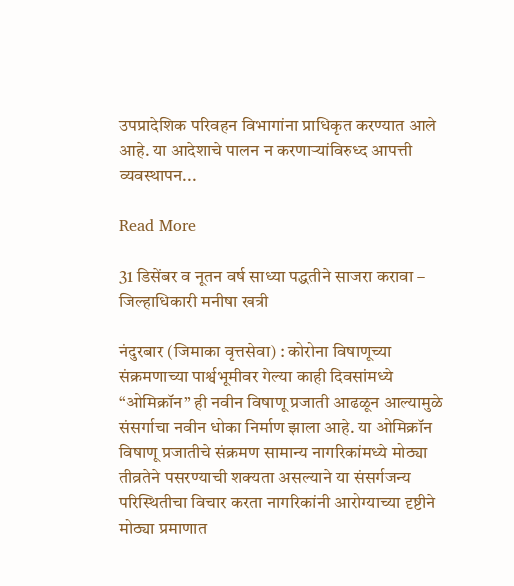उपप्रादेशिक परिवहन विभागांना प्राधिकृत करण्यात आले आहे. या आदेशाचे पालन न करणाऱ्यांविरुध्द आपत्ती व्यवस्थापन...

Read More

31 डिसेंबर व नूतन वर्ष साध्या पद्धतीने साजरा करावा – जिल्हाधिकारी मनीषा खत्री

नंदुरबार (जिमाका वृत्तसेवा) : कोरोना विषाणूच्या संक्रमणाच्या पार्श्वभूमीवर गेल्या काही दिवसांमध्ये “ओमिक्रॉन” ही नवीन विषाणू प्रजाती आढळून आल्यामुळे संसर्गाचा नवीन धोका निर्माण झाला आहे. या ओमिक्रॉन विषाणू प्रजातीचे संक्रमण सामान्य नागरिकांमध्ये मोठ्या तीव्रतेने पसरण्याची शक्यता असल्याने या संसर्गजन्य परिस्थितीचा विचार करता नागरिकांनी आरोग्याच्या दृष्टीने मोठ्या प्रमाणात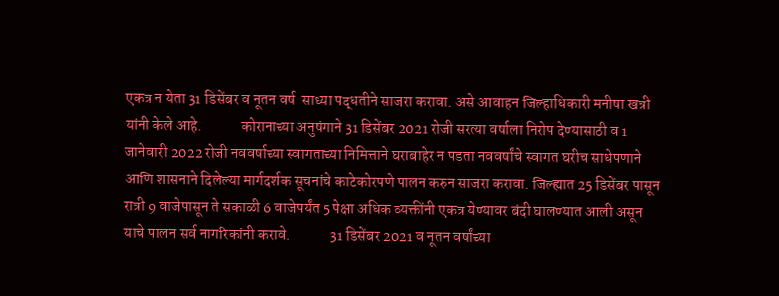एकत्र न येता 31 डिसेंबर व नूतन वर्ष  साध्या पद्धतीने साजरा करावा. असे आवाहन जिल्हाधिकारी मनीषा खत्री यांनी केले आहे.             कोरानाच्या अनुषंगाने 31 डिसेंबर 2021 रोजी सरत्या वर्षाला निरोप देण्यासाठी व 1 जानेवारी 2022 रोजी नववर्षाच्या स्वागताच्या निमित्ताने घराबाहेर न पडता नववर्षांचे स्वागत घरीच साधेपणाने आणि शासनाने दिलेल्या मार्गदर्शक सूचनांचे काटेकोरपणे पालन करुन साजरा करावा. जिल्ह्यात 25 डिसेंबर पासून रात्री 9 वाजेपासून ते सकाळी 6 वाजेपर्यंत 5 पेक्षा अधिक व्यक्तींनी एकत्र येण्यावर बंदी घालण्यात आली असून याचे पालन सर्व नागरिकांनी करावे.             31 डिसेंबर 2021 व नूतन वर्षांच्या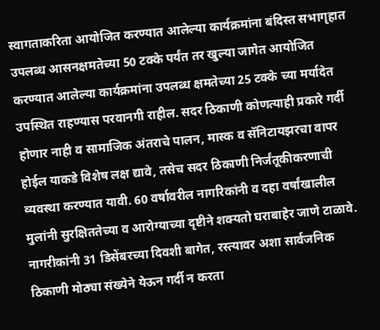स्वागताकरिता आयोजित करण्यात आलेल्या कार्यक्रमांना बंदिस्त सभागृहात उपलब्ध आसनक्षमतेच्या 50 टक्के पर्यंत तर खुल्या जागेत आयोजित करण्यात आलेल्या कार्यक्रमांना उपलब्ध क्षमतेच्या 25 टक्के च्या मर्यादेत उपस्थित राहण्यास परवानगी राहील. सदर ठिकाणी कोणत्याही प्रकारे गर्दी होणार नाही व सामाजिक अंतराचे पालन, मास्क व सॅनिटायझरचा वापर होईल याकडे विशेष लक्ष द्यावे, तसेच सदर ठिकाणी निर्जंतूकीकरणाची व्यवस्था करण्यात यावी. 60 वर्षावरील नागरिकांनी व दहा वर्षांखालील मुलांनी सुरक्षिततेच्या व आरोग्याच्या दृष्टीने शक्यतो घराबाहेर जाणे टाळावे. नागरीकांनी 31 डिसेंबरच्या दिवशी बागेत, रस्त्यावर अशा सार्वजनिक ठिकाणी मोठ्या संख्येने येऊन गर्दी न करता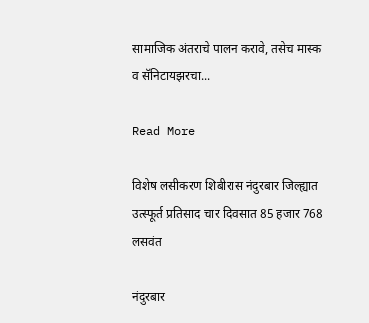सामाजिक अंतराचे पालन करावे, तसेच मास्क व सॅनिटायझरचा...

Read More

विशेष लसीकरण शिबीरास नंदुरबार जिल्ह्यात उत्स्फूर्त प्रतिसाद चार दिवसात 85 हजार 768 लसवंत

नंदुरबार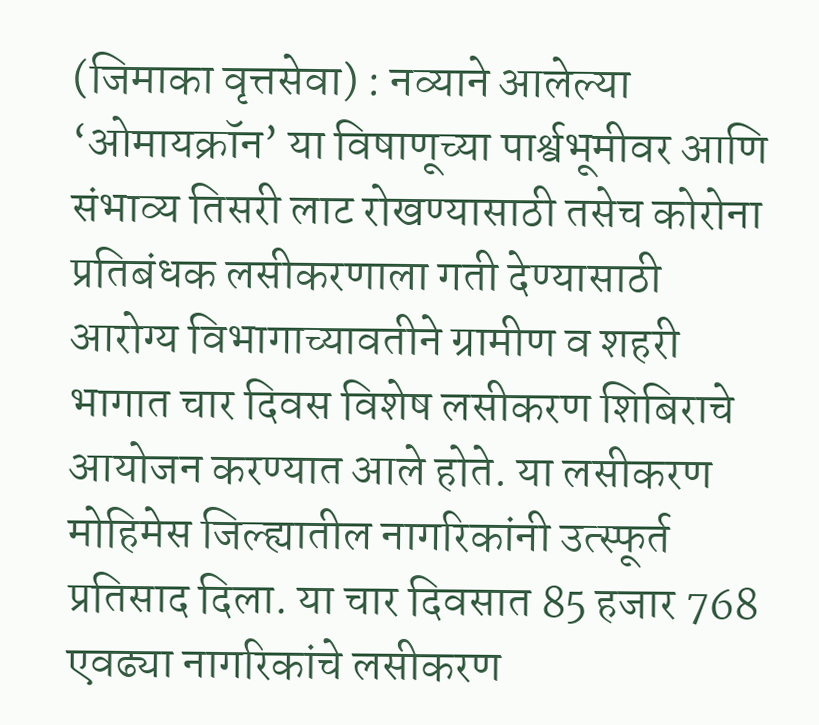(जिमाका वृत्तसेवा) : नव्याने आलेल्या ‘ओमायक्रॉन’ या विषाणूच्या पार्श्वभूमीवर आणि संभाव्य तिसरी लाट रोखण्यासाठी तसेच कोरोना प्रतिबंधक लसीकरणाला गती देण्यासाठी आरोग्य विभागाच्यावतीने ग्रामीण व शहरी भागात चार दिवस विशेष लसीकरण शिबिराचे आयोजन करण्यात आले होते. या लसीकरण मोहिमेस जिल्ह्यातील नागरिकांनी उत्स्फूर्त प्रतिसाद दिला. या चार दिवसात 85 हजार 768 एवढ्या नागरिकांचे लसीकरण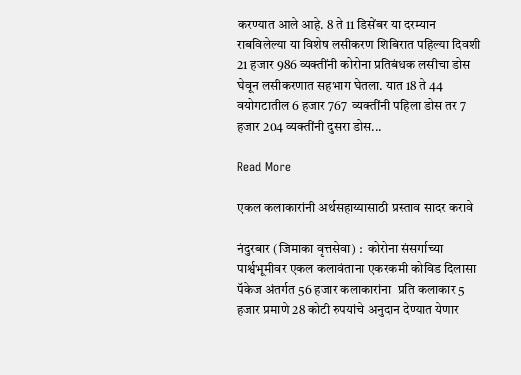करण्यात आले आहे. 8 ते 11 डिसेंबर या दरम्यान राबविलेल्या या विशेष लसीकरण शिबिरात पहिल्या दिवशी 21 हजार 986 व्यक्तींनी कोरोना प्रतिबंधक लसीचा डोस घेवून लसीकरणात सहभाग घेतला. यात 18 ते 44  वयोगटातील 6 हजार 767  व्यक्तींनी पहिला डोस तर 7 हजार 204 व्यक्तींनी दुसरा डोस...

Read More

एकल कलाकारांनी अर्थसहाय्यासाठी प्रस्ताव सादर करावे

नंदुरबार (जिमाका वृत्तसेवा) :  कोरोना संसर्गाच्या पार्श्वभूमीवर एकल कलावंताना एकरकमी कोविड दिलासा पॅकेज अंतर्गत 56 हजार कलाकारांना  प्रति कलाकार 5 हजार प्रमाणे 28 कोटी रुपयांचे अनुदान देण्यात येणार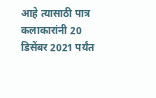आहे त्यासाठी पात्र कलाकारांनी 20 डिसेंबर 2021 पर्यंत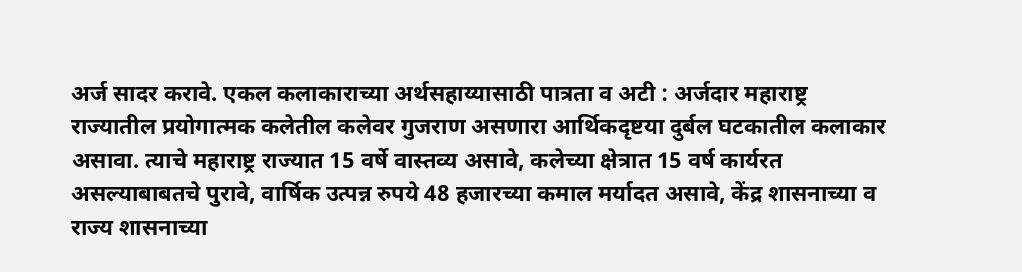अर्ज सादर करावे. एकल कलाकाराच्या अर्थसहाय्यासाठी पात्रता व अटी : अर्जदार महाराष्ट्र राज्यातील प्रयोगात्मक कलेतील कलेवर गुजराण असणारा आर्थिकदृष्टया दुर्बल घटकातील कलाकार असावा. त्याचे महाराष्ट्र राज्यात 15 वर्षे वास्तव्य असावे, कलेच्या क्षेत्रात 15 वर्ष कार्यरत असल्याबाबतचे पुरावे, वार्षिक उत्पन्न रुपये 48 हजारच्या कमाल मर्यादत असावे, केंद्र शासनाच्या व राज्य शासनाच्या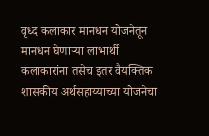वृध्द कलाकार मानधन योजनेतून मानधन घेणाऱ्या लाभार्थी कलाकारांना तसेच इतर वैयक्तिक शासकीय अर्थसहाय्याच्या योजनेचा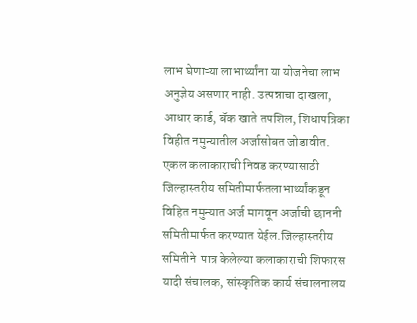लाभ घेणाऱ्या लाभार्थ्यांना या योजनेचा लाभ अनुज्ञेय असणार नाही. उत्पन्नाचा दाखला, आधार कार्ड, बॅक खाते तपशिल, शिधापत्रिका विहीत नमुन्यातील अर्जासोबत जोडावीत. एकल कलाकाराची निवड करण्यासाठी ‍ जिल्हास्तरीय समितीमार्फतलाभार्थ्यांकडून विहित नमुन्यात अर्ज मागवून अर्जाची छाननी समितीमार्फत करण्यात येईल.जिल्हास्तरीय समितीने  पात्र केलेल्या कलाकाराची शिफारस यादी संचालक, सांस्कृतिक कार्य संचालनालय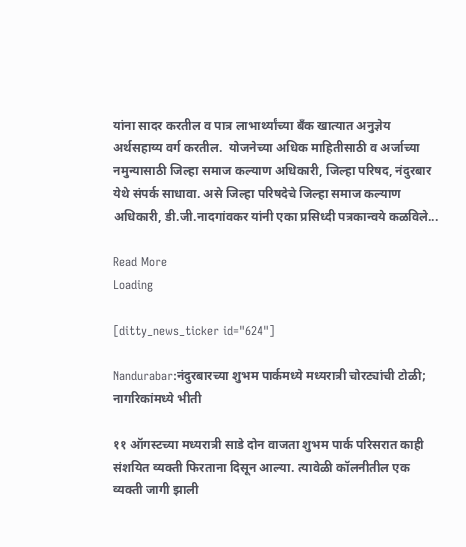यांना सादर करतील व पात्र लाभार्थ्यांच्या बँक खात्यात अनुज्ञेय अर्थसहाय्य वर्ग करतील.  योजनेच्या अधिक माहितीसाठी व अर्जाच्या नमुन्यासाठी जिल्हा समाज कल्याण अधिकारी, जिल्हा परिषद, नंदुरबार येथे संपर्क साधावा. असे जिल्हा परिषदेचे जिल्हा समाज कल्याण अधिकारी, डी.जी.नादगांवकर यांनी एका प्रसिध्दी पत्रकान्वये कळविले...

Read More
Loading

[ditty_news_ticker id="624"]

Nandurabar:नंदुरबारच्या शुभम पार्कमध्ये मध्यरात्री चोरट्यांची टोळी; नागरिकांमध्ये भीती

११ ऑगस्टच्या मध्यरात्री साडे दोन वाजता शुभम पार्क परिसरात काही संशयित व्यक्ती फिरताना दिसून आल्या. त्यावेळी कॉलनीतील एक व्यक्ती जागी झाली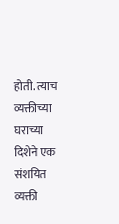होती. त्याच व्यक्तीच्या घराच्या दिशेने एक संशयित व्यक्ती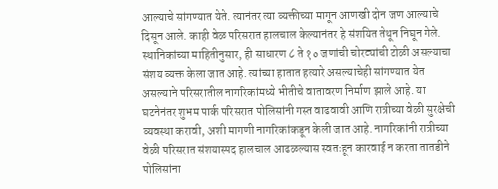आल्याचे सांगण्यात येते. त्यानंतर त्या व्यक्तीच्या मागून आणखी दोन जण आल्याचे दिसून आले. काही वेळ परिसरात हालचाल केल्यानंतर हे संशयित तेथून निघून गेले. स्थानिकांच्या माहितीनुसार, ही साधारण ८ ते १० जणांची चोरट्यांची टोळी असल्याचा संशय व्यक्त केला जात आहे. त्यांच्या हातात हत्यारे असल्याचेही सांगण्यात येत असल्याने परिसरातील नागरिकांमध्ये भीतीचे वातावरण निर्माण झाले आहे. या घटनेनंतर शुभम पार्क परिसरात पोलिसांनी गस्त वाढवावी आणि रात्रीच्या वेळी सुरक्षेची व्यवस्था करावी, अशी मागणी नागरिकांकडून केली जात आहे. नागरिकांनी रात्रीच्या वेळी परिसरात संशयास्पद हालचाल आढळल्यास स्वतःहून कारवाई न करता तातडीने पोलिसांना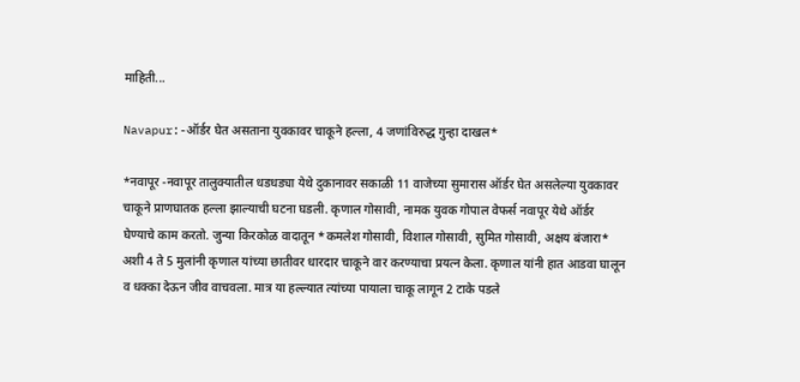माहिती...

Navapur:-ऑर्डर घेत असताना युवकावर चाकूने हल्ला, 4 जणांविरुद्ध गुन्हा दाखल*

*नवापूर -नवापूर तालुक्यातील धडधड्या येथे दुकानावर सकाळी 11 वाजेच्या सुमारास ऑर्डर घेत असलेल्या युवकावर चाकूने प्राणघातक हल्ला झाल्याची घटना घडली. कृणाल गोसावी, नामक युवक गोपाल वेफर्स नवापूर येथे ऑर्डर घेण्याचे काम करतो. जुन्या किरकोळ वादातून *कमलेश गोसावी, विशाल गोसावी, सुमित गोसावी, अक्षय बंजारा* अशी 4 ते 5 मुलांनी कृणाल यांच्या छातीवर धारदार चाकूने वार करण्याचा प्रयत्न केला. कृणाल यांनी हात आडवा घालून व धक्का देऊन जीव वाचवला. मात्र या हल्ल्यात त्यांच्या पायाला चाकू लागून 2 टाके पडले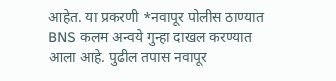आहेत. या प्रकरणी *नवापूर पोलीस ठाण्यात BNS कलम अन्वये गुन्हा दाखल करण्यात आला आहे. पुढील तपास नवापूर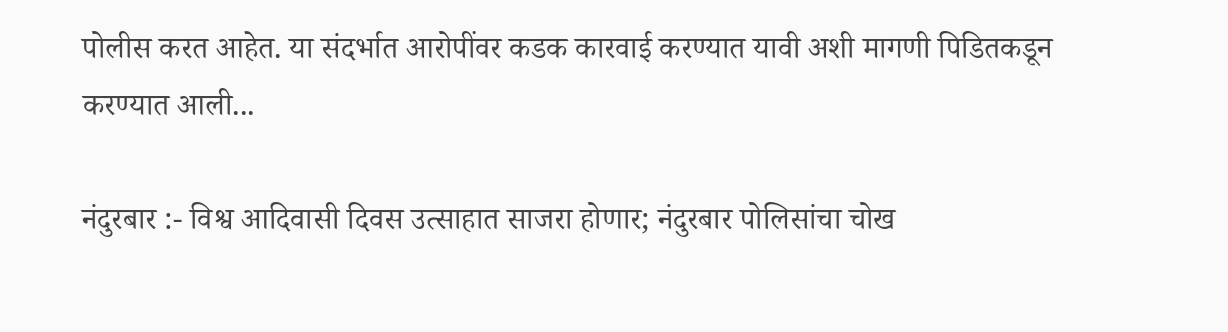पोलीस करत आहेत. या संदर्भात आरोपींवर कडक कारवाई करण्यात यावी अशी मागणी पिडितकडून करण्यात आली...

नंदुरबार :- विश्व आदिवासी दिवस उत्साहात साजरा होणार; नंदुरबार पोलिसांचा चोख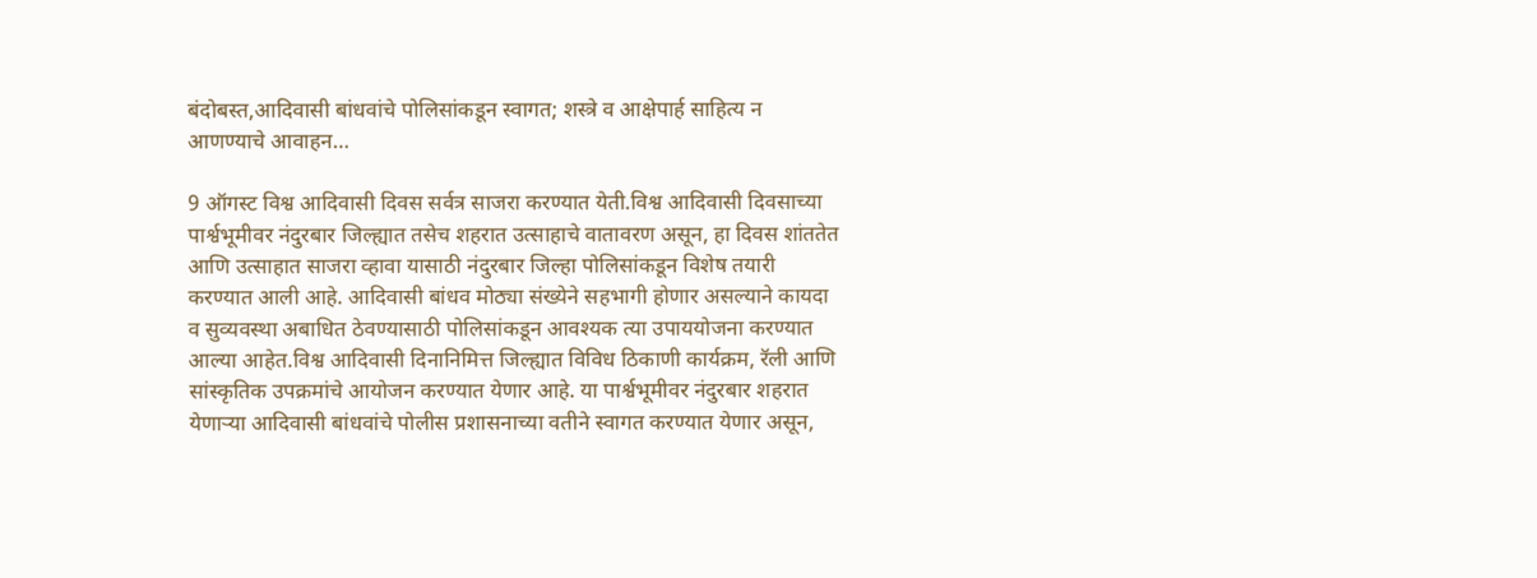बंदोबस्त,आदिवासी बांधवांचे पोलिसांकडून स्वागत; शस्त्रे व आक्षेपार्ह साहित्य न आणण्याचे आवाहन…

9 ऑगस्ट विश्व आदिवासी दिवस सर्वत्र साजरा करण्यात येती.विश्व आदिवासी दिवसाच्या पार्श्वभूमीवर नंदुरबार जिल्ह्यात तसेच शहरात उत्साहाचे वातावरण असून, हा दिवस शांततेत आणि उत्साहात साजरा व्हावा यासाठी नंदुरबार जिल्हा पोलिसांकडून विशेष तयारी करण्यात आली आहे. आदिवासी बांधव मोठ्या संख्येने सहभागी होणार असल्याने कायदा व सुव्यवस्था अबाधित ठेवण्यासाठी पोलिसांकडून आवश्यक त्या उपाययोजना करण्यात आल्या आहेत.विश्व आदिवासी दिनानिमित्त जिल्ह्यात विविध ठिकाणी कार्यक्रम, रॅली आणि सांस्कृतिक उपक्रमांचे आयोजन करण्यात येणार आहे. या पार्श्वभूमीवर नंदुरबार शहरात येणाऱ्या आदिवासी बांधवांचे पोलीस प्रशासनाच्या वतीने स्वागत करण्यात येणार असून,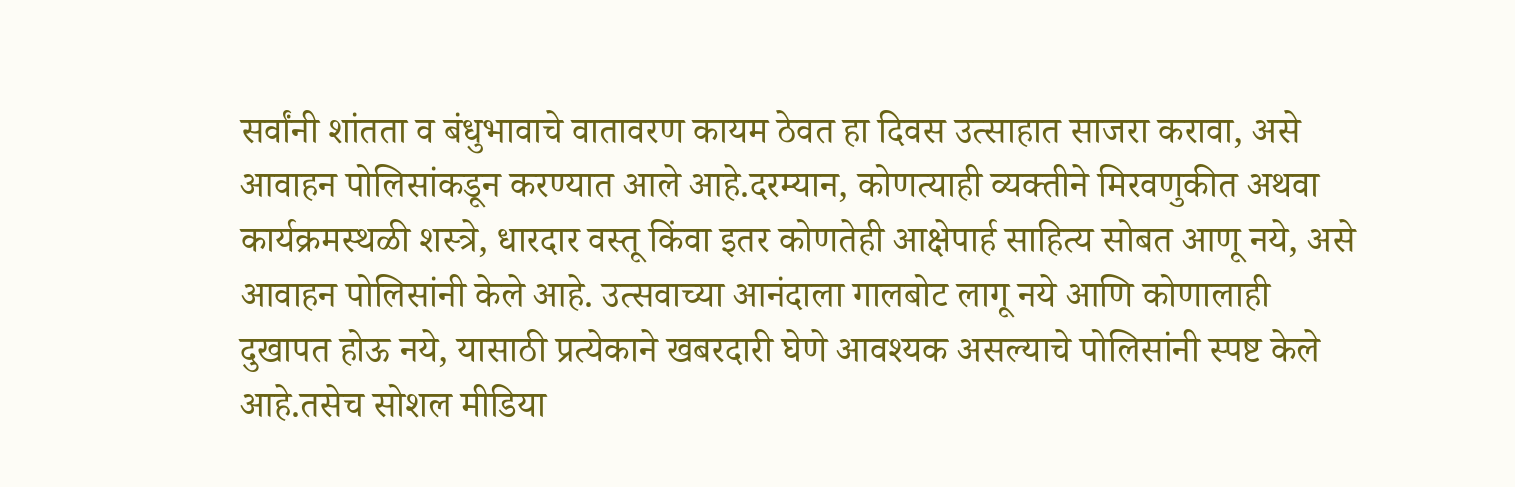सर्वांनी शांतता व बंधुभावाचे वातावरण कायम ठेवत हा दिवस उत्साहात साजरा करावा, असे आवाहन पोलिसांकडून करण्यात आले आहे.दरम्यान, कोणत्याही व्यक्तीने मिरवणुकीत अथवा कार्यक्रमस्थळी शस्त्रे, धारदार वस्तू किंवा इतर कोणतेही आक्षेपार्ह साहित्य सोबत आणू नये, असे आवाहन पोलिसांनी केले आहे. उत्सवाच्या आनंदाला गालबोट लागू नये आणि कोणालाही दुखापत होऊ नये, यासाठी प्रत्येकाने खबरदारी घेणे आवश्यक असल्याचे पोलिसांनी स्पष्ट केले आहे.तसेच सोशल मीडिया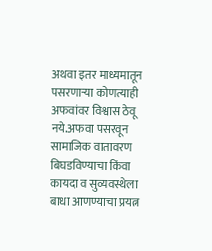अथवा इतर माध्यमातून पसरणाऱ्या कोणत्याही अफवांवर विश्वास ठेवू नये.अफवा पसरवून सामाजिक वातावरण बिघडविण्याचा किंवा कायदा व सुव्यवस्थेला बाधा आणण्याचा प्रयत्न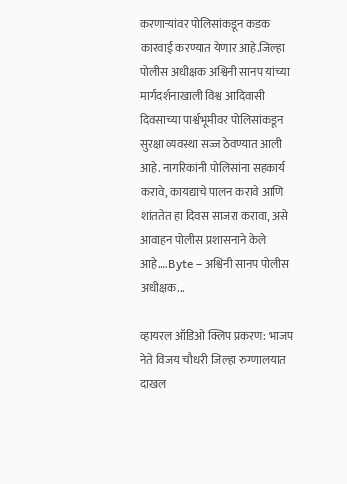करणाऱ्यांवर पोलिसांकडून कडक कारवाई करण्यात येणार आहे.जिल्हा पोलीस अधीक्षक अश्विनी सानप यांच्या मार्गदर्शनाखाली विश्व आदिवासी दिवसाच्या पार्श्वभूमीवर पोलिसांकडून सुरक्षा व्यवस्था सज्ज ठेवण्यात आली आहे. नागरिकांनी पोलिसांना सहकार्य करावे, कायद्याचे पालन करावे आणि शांततेत हा दिवस साजरा करावा, असे आवाहन पोलीस प्रशासनाने केले आहे….Byte – अश्विनी सानप पोलीस अधीक्षक...

व्हायरल ऑडिओ क्लिप प्रकरण: भाजप नेते विजय चौधरी जिल्हा रुग्णालयात दाखल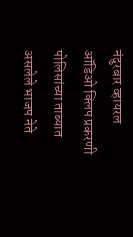नंदुरबार व्हायरल ऑडिओ क्लिप प्रकरणी पोलिसांच्या ताब्यात असलेले भाजप नेते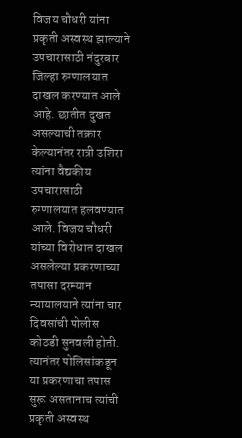विजय चौधरी यांना प्रकृती अस्वस्थ झाल्याने उपचारासाठी नंदुरबार जिल्हा रुग्णालयात दाखल करण्यात आले आहे. छातीत दुखत असल्याची तक्रार केल्यानंतर रात्री उशिरा त्यांना वैद्यकीय उपचारासाठी रुग्णालयात हलवण्यात आले. विजय चौधरी यांच्या विरोधात दाखल असलेल्या प्रकरणाच्या तपासा दरम्यान न्यायालयाने त्यांना चार दिवसांची पोलीस कोठडी सुनवली होती. त्यानंतर पोलिसांकडून या प्रकरणाचा तपास सुरू असतानाच त्यांची प्रकृती अस्वस्थ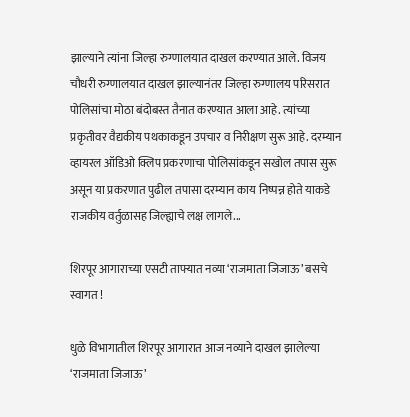झाल्याने त्यांना जिल्हा रुग्णालयात दाखल करण्यात आले. विजय चौधरी रुग्णालयात दाखल झाल्यानंतर जिल्हा रुग्णालय परिसरात पोलिसांचा मोठा बंदोबस्त तैनात करण्यात आला आहे. त्यांच्या प्रकृतीवर वैद्यकीय पथकाकडून उपचार व निरीक्षण सुरू आहे. दरम्यान व्हायरल ऑडिओ क्लिप प्रकरणाचा पोलिसांकडून सखोल तपास सुरू असून या प्रकरणात पुढील तपासा दरम्यान काय निष्पन्न होते याकडे राजकीय वर्तुळासह जिल्ह्याचे लक्ष लागले...

शिरपूर आगाराच्या एसटी ताफ्यात नव्या ‘राजमाता जिजाऊ’ बसचे स्वागत !

धुळे विभागातील शिरपूर आगारात आज नव्याने दाखल झालेल्या ‘राजमाता जिजाऊ’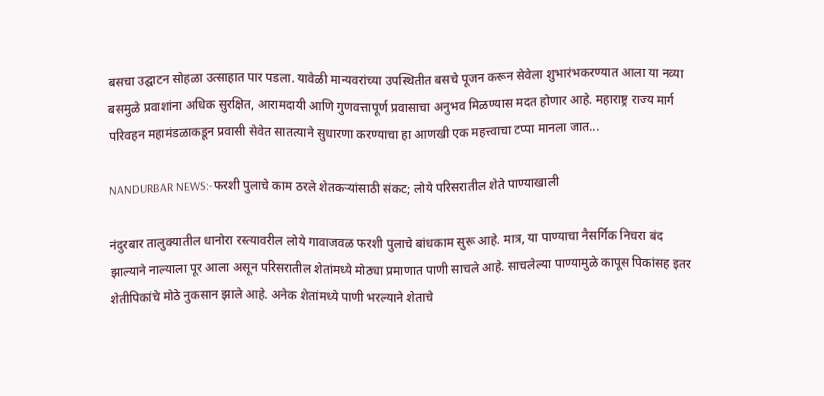बसचा उद्घाटन सोहळा उत्साहात पार पडला. यावेळी मान्यवरांच्या उपस्थितीत बसचे पूजन करून सेवेला शुभारंभकरण्यात आला या नव्या बसमुळे प्रवाशांना अधिक सुरक्षित, आरामदायी आणि गुणवत्तापूर्ण प्रवासाचा अनुभव मिळण्यास मदत होणार आहे. महाराष्ट्र राज्य मार्ग परिवहन महामंडळाकडून प्रवासी सेवेत सातत्याने सुधारणा करण्याचा हा आणखी एक महत्त्वाचा टप्पा मानला जात...

NANDURBAR NEWS:-फरशी पुलाचे काम ठरले शेतकऱ्यांसाठी संकट; लोये परिसरातील शेते पाण्याखाली

नंदुरबार तालुक्यातील धानोरा रस्त्यावरील लोये गावाजवळ फरशी पुलाचे बांधकाम सुरू आहे. मात्र, या पाण्याचा नैसर्गिक निचरा बंद झाल्याने नाल्याला पूर आला असून परिसरातील शेतांमध्ये मोठ्या प्रमाणात पाणी साचले आहे. साचलेल्या पाण्यामुळे कापूस पिकांसह इतर शेतीपिकांचे मोठे नुकसान झाले आहे. अनेक शेतांमध्ये पाणी भरल्याने शेताचे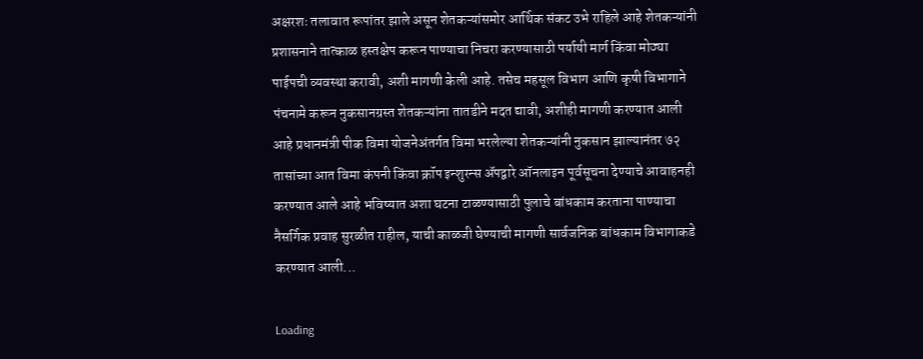अक्षरशः तलावात रूपांतर झाले असून शेतकऱ्यांसमोर आर्थिक संकट उभे राहिले आहे शेतकऱ्यांनी प्रशासनाने तात्काळ हस्तक्षेप करून पाण्याचा निचरा करण्यासाठी पर्यायी मार्ग किंवा मोठ्या पाईपची व्यवस्था करावी, अशी मागणी केली आहे. तसेच महसूल विभाग आणि कृषी विभागाने पंचनामे करून नुकसानग्रस्त शेतकऱ्यांना तातडीने मदत द्यावी, अशीही मागणी करण्यात आली आहे प्रधानमंत्री पीक विमा योजनेअंतर्गत विमा भरलेल्या शेतकऱ्यांनी नुकसान झाल्यानंतर ७२ तासांच्या आत विमा कंपनी किंवा क्रॉप इन्शुरन्स ॲपद्वारे ऑनलाइन पूर्वसूचना देण्याचे आवाहनही करण्यात आले आहे भविष्यात अशा घटना टाळण्यासाठी पुलाचे बांधकाम करताना पाण्याचा नैसर्गिक प्रवाह सुरळीत राहील, याची काळजी घेण्याची मागणी सार्वजनिक बांधकाम विभागाकडे करण्यात आली...

Loading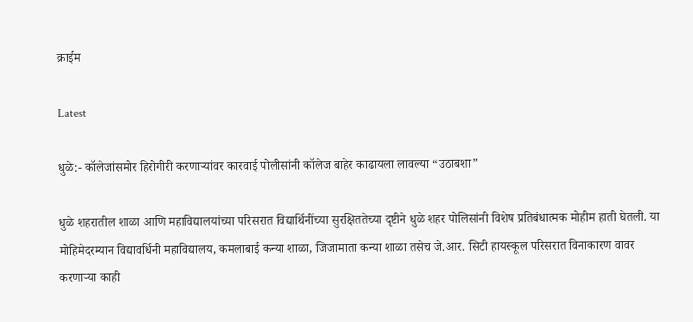क्राईम

Latest

धुळे:- कॉलेजांसमोर हिरोगीरी करणाऱ्यांवर कारवाई पोलीसांनी कॉलेज बाहेर काढायला लावल्या “उठाबशा”

धुळे शहरातील शाळा आणि महाविद्यालयांच्या परिसरात विद्यार्थिनींच्या सुरक्षिततेच्या दृष्टीने धुळे शहर पोलिसांनी विशेष प्रतिबंधात्मक मोहीम हाती घेतली. या मोहिमेदरम्यान विद्यावर्धिनी महाविद्यालय, कमलाबाई कन्या शाळा, जिजामाता कन्या शाळा तसेच जे.आर. सिटी हायस्कूल परिसरात विनाकारण वावर करणाऱ्या काही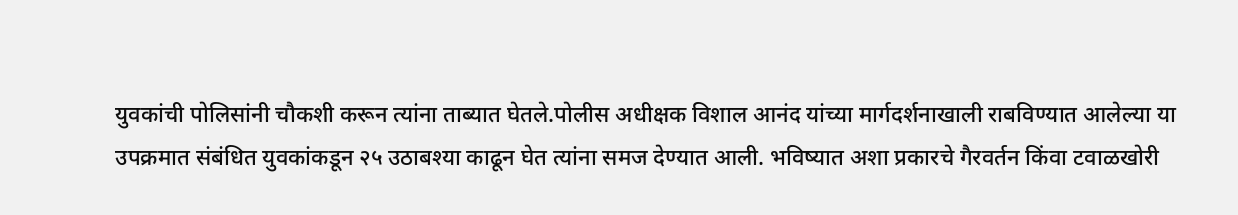युवकांची पोलिसांनी चौकशी करून त्यांना ताब्यात घेतले.पोलीस अधीक्षक विशाल आनंद यांच्या मार्गदर्शनाखाली राबविण्यात आलेल्या या उपक्रमात संबंधित युवकांकडून २५ उठाबश्या काढून घेत त्यांना समज देण्यात आली. भविष्यात अशा प्रकारचे गैरवर्तन किंवा टवाळखोरी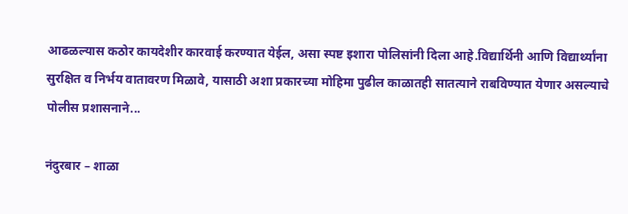आढळल्यास कठोर कायदेशीर कारवाई करण्यात येईल, असा स्पष्ट इशारा पोलिसांनी दिला आहे.विद्यार्थिनी आणि विद्यार्थ्यांना सुरक्षित व निर्भय वातावरण मिळावे, यासाठी अशा प्रकारच्या मोहिमा पुढील काळातही सातत्याने राबविण्यात येणार असल्याचे पोलीस प्रशासनाने...

नंदुरबार – शाळा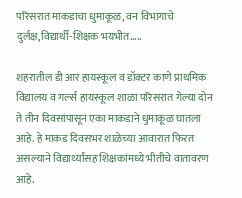परिसरात माकडाचा धुमाकूळ, वन विभागाचे दुर्लक्ष,विद्यार्थी-शिक्षक भयभीत…..

शहरातील डी आर हायस्कूल व डॉक्टर काणे प्राथमिक विद्यालय व गर्ल्स हायस्कूल शाळा परिसरात गेल्या दोन ते तीन दिवसांपासून एका माकडाने धुमाकूळ घातला आहे. हे माकड दिवसभर शाळेच्या आवारात फिरत असल्याने विद्यार्थ्यांसह शिक्षकांमध्ये भीतीचे वातावरण आहे.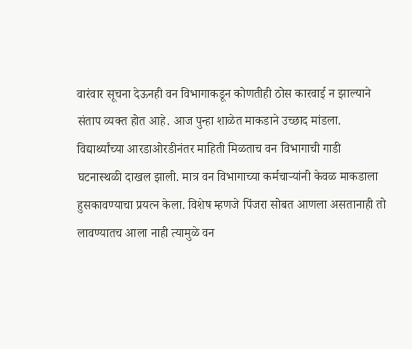वारंवार सूचना देऊनही वन विभागाकडून कोणतीही ठोस कारवाई न झाल्याने संताप व्यक्त होत आहे. आज पुन्हा शाळेत माकडाने उच्छाद मांडला. विद्यार्थ्यांच्या आरडाओरडीनंतर माहिती मिळताच वन विभागाची गाडी घटनास्थळी दाखल झाली. मात्र वन विभागाच्या कर्मचाऱ्यांनी केवळ माकडाला हुसकावण्याचा प्रयत्न केला. विशेष म्हणजे पिंजरा सोबत आणला असतानाही तो लावण्यातच आला नाही त्यामुळे वन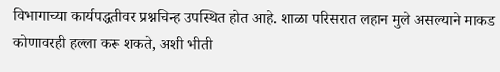विभागाच्या कार्यपद्धतीवर प्रश्नचिन्ह उपस्थित होत आहे. शाळा परिसरात लहान मुले असल्याने माकड कोणावरही हल्ला करू शकते, अशी भीती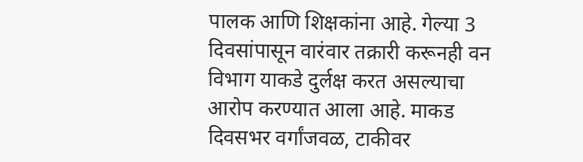पालक आणि शिक्षकांना आहे. गेल्या 3 दिवसांपासून वारंवार तक्रारी करूनही वन विभाग याकडे दुर्लक्ष करत असल्याचा आरोप करण्यात आला आहे. माकड दिवसभर वर्गांजवळ, टाकीवर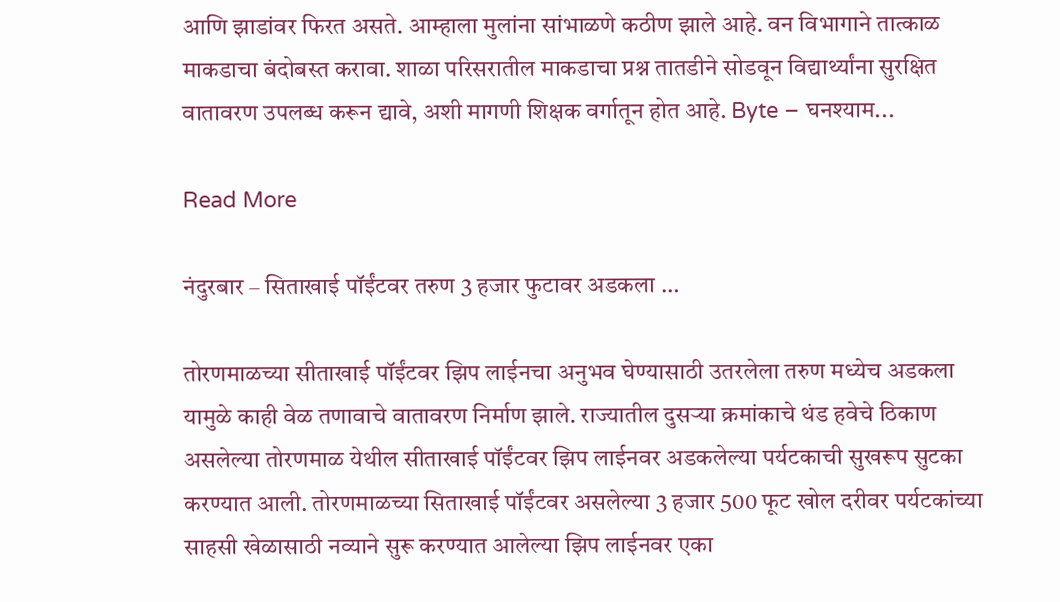आणि झाडांवर फिरत असते. आम्हाला मुलांना सांभाळणे कठीण झाले आहे. वन विभागाने तात्काळ माकडाचा बंदोबस्त करावा. शाळा परिसरातील माकडाचा प्रश्न तातडीने सोडवून विद्यार्थ्यांना सुरक्षित वातावरण उपलब्ध करून द्यावे, अशी मागणी शिक्षक वर्गातून होत आहे. Byte – घनश्याम...

Read More

नंदुरबार – सिताखाई पॉईंटवर तरुण 3 हजार फुटावर अडकला …

तोरणमाळच्या सीताखाई पॉईंटवर झिप लाईनचा अनुभव घेण्यासाठी उतरलेला तरुण मध्येच अडकला यामुळे काही वेळ तणावाचे वातावरण निर्माण झाले. राज्यातील दुसऱ्या क्रमांकाचे थंड हवेचे ठिकाण असलेल्या तोरणमाळ येथील सीताखाई पॉईंटवर झिप लाईनवर अडकलेल्या पर्यटकाची सुखरूप सुटका करण्यात आली. तोरणमाळच्या सिताखाई पॉईंटवर असलेल्या 3 हजार 500 फूट खोल दरीवर पर्यटकांच्या साहसी खेळासाठी नव्याने सुरू करण्यात आलेल्या झिप लाईनवर एका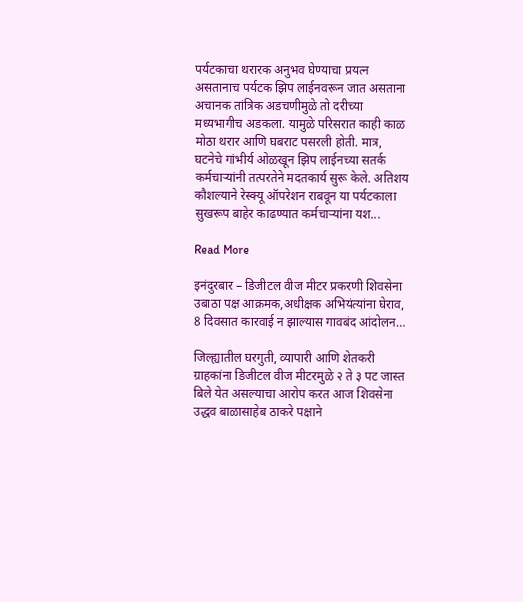पर्यटकाचा थरारक अनुभव घेण्याचा प्रयत्न असतानाच पर्यटक झिप लाईनवरून जात असताना अचानक तांत्रिक अडचणीमुळे तो दरीच्या मध्यभागीच अडकला. यामुळे परिसरात काही काळ मोठा थरार आणि घबराट पसरली होती. मात्र, घटनेचे गांभीर्य ओळखून झिप लाईनच्या सतर्क कर्मचाऱ्यांनी तत्परतेने मदतकार्य सुरू केले. अतिशय कौशल्याने रेस्क्यू ऑपरेशन राबवून या पर्यटकाला सुखरूप बाहेर काढण्यात कर्मचाऱ्यांना यश...

Read More

इनंदुरबार – डिजीटल वीज मीटर प्रकरणी शिवसेना उबाठा पक्ष आक्रमक,अधीक्षक अभियंत्यांना घेराव, 8 दिवसात कारवाई न झाल्यास गावबंद आंदोलन…

जिल्ह्यातील घरगुती, व्यापारी आणि शेतकरी ग्राहकांना डिजीटल वीज मीटरमुळे २ ते ३ पट जास्त बिले येत असल्याचा आरोप करत आज शिवसेना उद्धव बाळासाहेब ठाकरे पक्षाने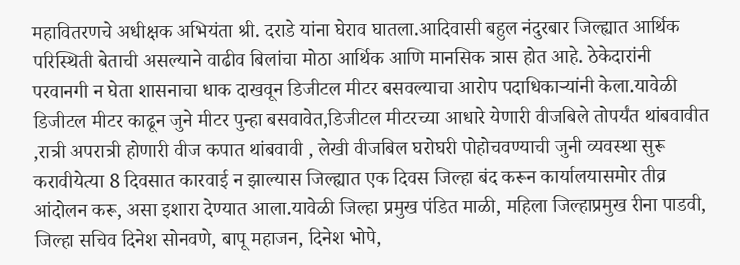महावितरणचे अधीक्षक अभियंता श्री. दराडे यांना घेराव घातला.आदिवासी बहुल नंदुरबार जिल्ह्यात आर्थिक परिस्थिती बेताची असल्याने वाढीव बिलांचा मोठा आर्थिक आणि मानसिक त्रास होत आहे. ठेकेदारांनी परवानगी न घेता शासनाचा धाक दाखवून डिजीटल मीटर बसवल्याचा आरोप पदाधिकाऱ्यांनी केला.यावेळी डिजीटल मीटर काढून जुने मीटर पुन्हा बसवावेत,डिजीटल मीटरच्या आधारे येणारी वीजबिले तोपर्यंत थांबवावीत ,रात्री अपरात्री होणारी वीज कपात थांबवावी , लेखी वीजबिल घरोघरी पोहोचवण्याची जुनी व्यवस्था सुरू करावीयेत्या 8 दिवसात कारवाई न झाल्यास जिल्ह्यात एक दिवस जिल्हा बंद करून कार्यालयासमोर तीव्र आंदोलन करू, असा इशारा देण्यात आला.यावेळी जिल्हा प्रमुख पंडित माळी, महिला जिल्हाप्रमुख रीना पाडवी, जिल्हा सचिव दिनेश सोनवणे, बापू महाजन, दिनेश भोपे,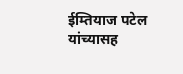ईम्तियाज पटेल यांच्यासह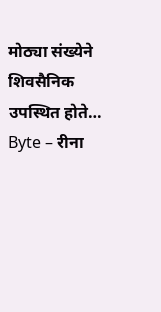मोठ्या संख्येने शिवसैनिक उपस्थित होते… Byte – रीना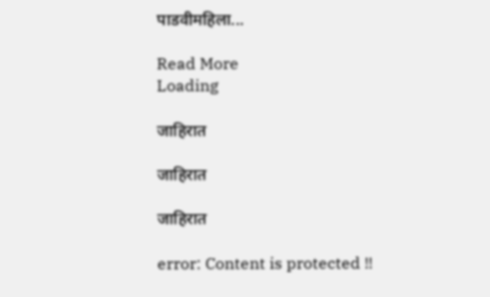पाडवीमहिला...

Read More
Loading

जाहिरात

जाहिरात

जाहिरात

error: Content is protected !!